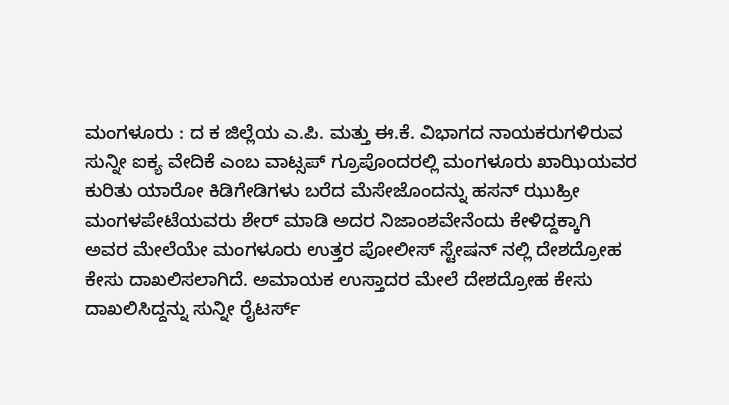ಮಂಗಳೂರು : ದ ಕ ಜಿಲ್ಲೆಯ ಎ.ಪಿ. ಮತ್ತು ಈ.ಕೆ. ವಿಭಾಗದ ನಾಯಕರುಗಳಿರುವ ಸುನ್ನೀ ಐಕ್ಯ ವೇದಿಕೆ ಎಂಬ ವಾಟ್ಸಪ್ ಗ್ರೂಪೊಂದರಲ್ಲಿ ಮಂಗಳೂರು ಖಾಝಿಯವರ ಕುರಿತು ಯಾರೋ ಕಿಡಿಗೇಡಿಗಳು ಬರೆದ ಮೆಸೇಜೊಂದನ್ನು ಹಸನ್ ಝುಹ್ರೀ ಮಂಗಳಪೇಟೆಯವರು ಶೇರ್ ಮಾಡಿ ಅದರ ನಿಜಾಂಶವೇನೆಂದು ಕೇಳಿದ್ದಕ್ಕಾಗಿ ಅವರ ಮೇಲೆಯೇ ಮಂಗಳೂರು ಉತ್ತರ ಪೋಲೀಸ್ ಸ್ಟೇಷನ್ ನಲ್ಲಿ ದೇಶದ್ರೋಹ ಕೇಸು ದಾಖಲಿಸಲಾಗಿದೆ. ಅಮಾಯಕ ಉಸ್ತಾದರ ಮೇಲೆ ದೇಶದ್ರೋಹ ಕೇಸು ದಾಖಲಿಸಿದ್ದನ್ನು ಸುನ್ನೀ ರೈಟರ್ಸ್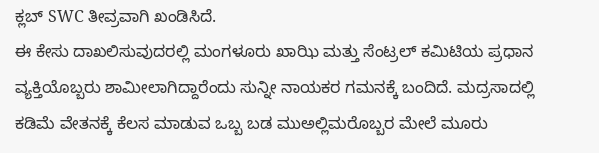ಕ್ಲಬ್ SWC ತೀವ್ರವಾಗಿ ಖಂಡಿಸಿದೆ.
ಈ ಕೇಸು ದಾಖಲಿಸುವುದರಲ್ಲಿ ಮಂಗಳೂರು ಖಾಝಿ ಮತ್ತು ಸೆಂಟ್ರಲ್ ಕಮಿಟಿಯ ಪ್ರಧಾನ ವ್ಯಕ್ತಿಯೊಬ್ಬರು ಶಾಮೀಲಾಗಿದ್ದಾರೆಂದು ಸುನ್ನೀ ನಾಯಕರ ಗಮನಕ್ಕೆ ಬಂದಿದೆ. ಮದ್ರಸಾದಲ್ಲಿ ಕಡಿಮೆ ವೇತನಕ್ಕೆ ಕೆಲಸ ಮಾಡುವ ಒಬ್ಬ ಬಡ ಮುಅಲ್ಲಿಮರೊಬ್ಬರ ಮೇಲೆ ಮೂರು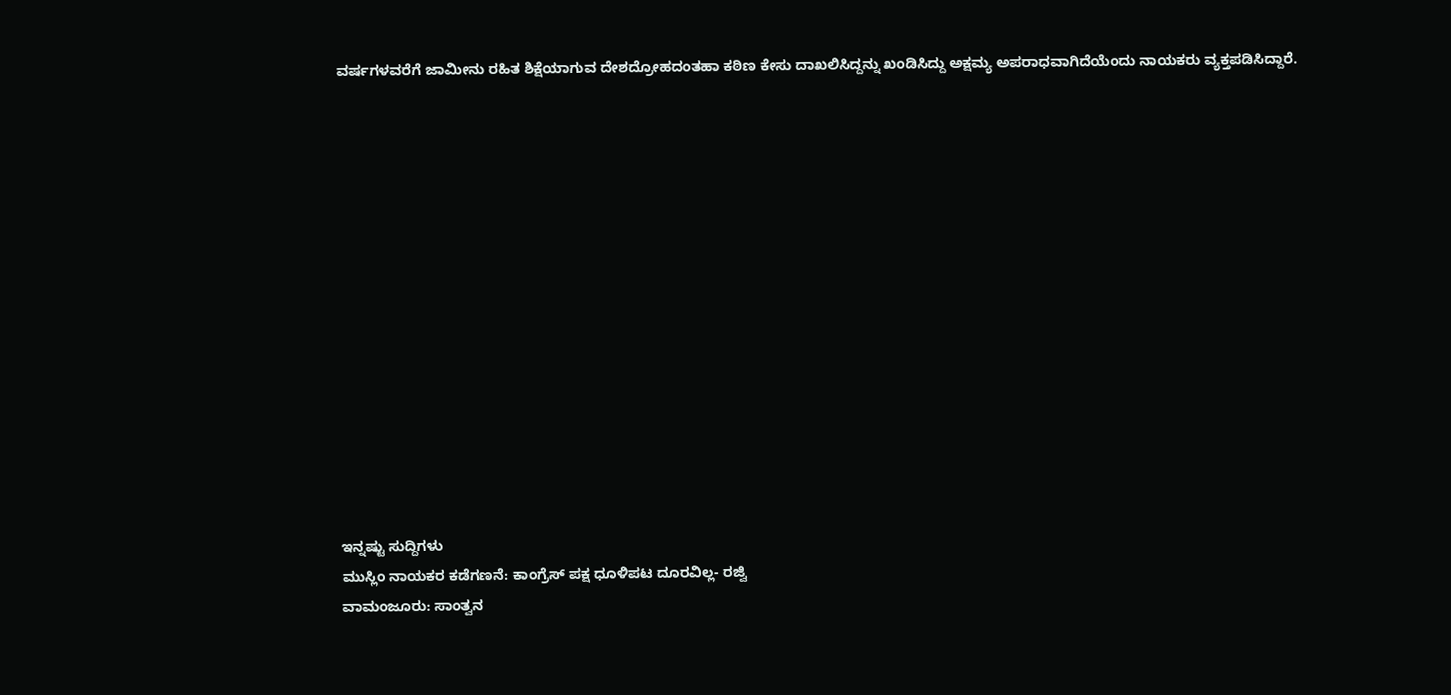ವರ್ಷಗಳವರೆಗೆ ಜಾಮೀನು ರಹಿತ ಶಿಕ್ಷೆಯಾಗುವ ದೇಶದ್ರೋಹದಂತಹಾ ಕಠಿಣ ಕೇಸು ದಾಖಲಿಸಿದ್ದನ್ನು ಖಂಡಿಸಿದ್ದು ಅಕ್ಷಮ್ಯ ಅಪರಾಧವಾಗಿದೆಯೆಂದು ನಾಯಕರು ವ್ಯಕ್ತಪಡಿಸಿದ್ದಾರೆ.















ಇನ್ನಷ್ಟು ಸುದ್ದಿಗಳು
ಮುಸ್ಲಿಂ ನಾಯಕರ ಕಡೆಗಣನೆ: ಕಾಂಗ್ರೆಸ್ ಪಕ್ಷ ಧೂಳಿಪಟ ದೂರವಿಲ್ಲ- ರಜ್ವಿ
ವಾಮಂಜೂರು: ಸಾಂತ್ವನ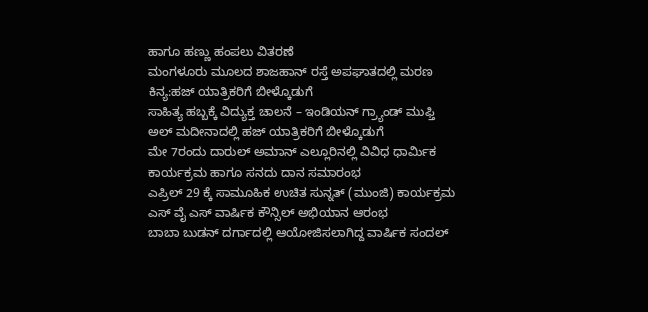ಹಾಗೂ ಹಣ್ಣು ಹಂಪಲು ವಿತರಣೆ
ಮಂಗಳೂರು ಮೂಲದ ಶಾಜಹಾನ್ ರಸ್ತೆ ಅಪಘಾತದಲ್ಲಿ ಮರಣ
ಕಿನ್ಯ:ಹಜ್ ಯಾತ್ರಿಕರಿಗೆ ಬೀಳ್ಕೊಡುಗೆ
ಸಾಹಿತ್ಯ ಹಬ್ಬಕ್ಕೆ ವಿದ್ಯುಕ್ತ ಚಾಲನೆ – ಇಂಡಿಯನ್ ಗ್ರ್ಯಾಂಡ್ ಮುಫ್ತಿ
ಅಲ್ ಮದೀನಾದಲ್ಲಿ ಹಜ್ ಯಾತ್ರಿಕರಿಗೆ ಬೀಳ್ಕೊಡುಗೆ
ಮೇ 7ರಂದು ದಾರುಲ್ ಅಮಾನ್ ಎಲ್ಲೂರಿನಲ್ಲಿ ವಿವಿಧ ಧಾರ್ಮಿಕ ಕಾರ್ಯಕ್ರಮ ಹಾಗೂ ಸನದು ದಾನ ಸಮಾರಂಭ
ಎಪ್ರಿಲ್ 29 ಕ್ಕೆ ಸಾಮೂಹಿಕ ಉಚಿತ ಸುನ್ನತ್ (ಮುಂಜಿ) ಕಾರ್ಯಕ್ರಮ
ಎಸ್ ವೈ ಎಸ್ ವಾರ್ಷಿಕ ಕೌನ್ಸಿಲ್ ಅಭಿಯಾನ ಆರಂಭ
ಬಾಬಾ ಬುಡನ್ ದರ್ಗಾದಲ್ಲಿ ಆಯೋಜಿಸಲಾಗಿದ್ದ ವಾರ್ಷಿಕ ಸಂದಲ್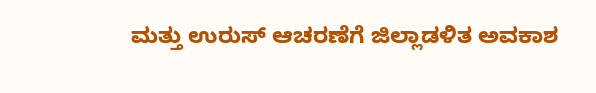ಮತ್ತು ಉರುಸ್ ಆಚರಣೆಗೆ ಜಿಲ್ಲಾಡಳಿತ ಅವಕಾಶ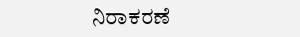ನಿರಾಕರಣೆ